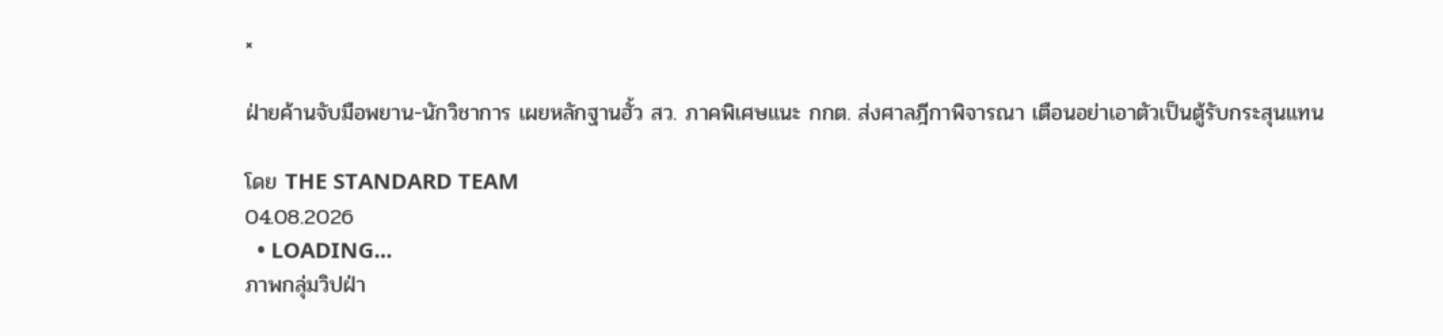×

ฝ่ายค้านจับมือพยาน-นักวิชาการ เผยหลักฐานฮั้ว สว. ภาคพิเศษแนะ กกต. ส่งศาลฎีกาพิจารณา เตือนอย่าเอาตัวเป็นตู้รับกระสุนแทน

โดย THE STANDARD TEAM
04.08.2026
  • LOADING...
ภาพกลุ่มวิปฝ่า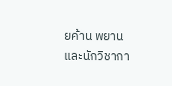ยค้าน พยาน และนักวิชากา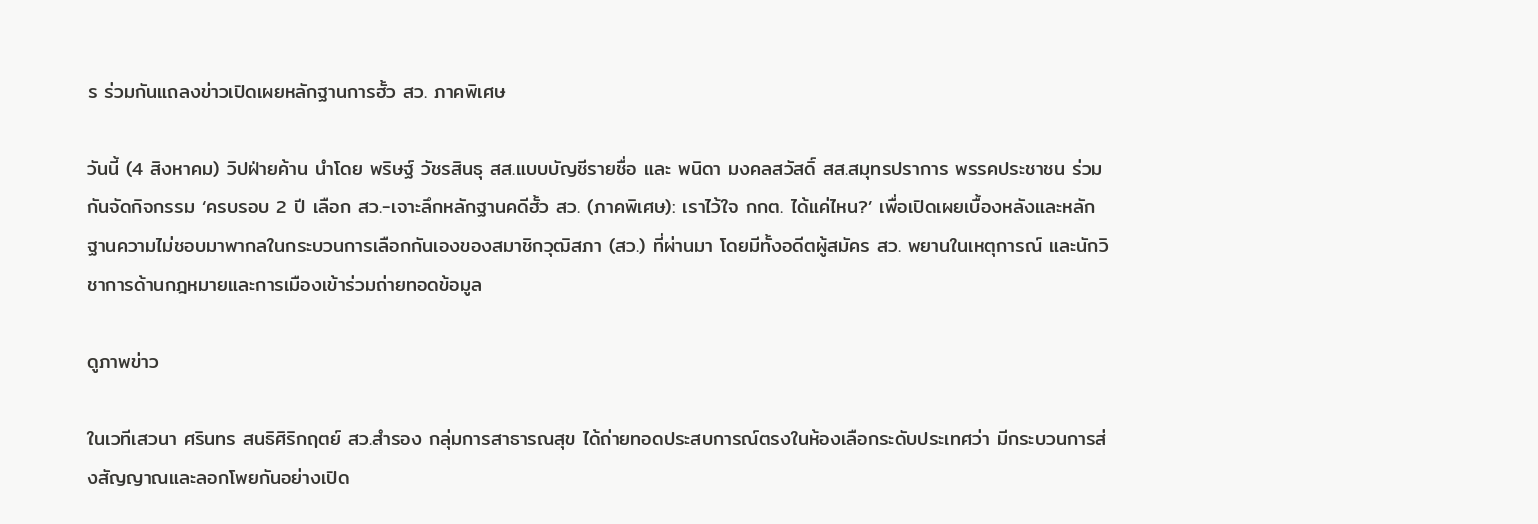ร ร่วมกันแถลงข่าวเปิดเผยหลักฐานการฮั้ว สว. ภาคพิเศษ

วันนี้ (4 สิงหาคม) วิปฝ่ายค้าน นำโดย พริษฐ์ วัชรสินธุ สส.แบบบัญชีรายชื่อ และ พนิดา มงคลสวัสดิ์ สส.สมุทรปราการ พรรคประชาชน ร่วมกันจัดกิจกรรม ‘ครบรอบ 2 ปี เลือก สว.-เจาะลึกหลักฐานคดีฮั้ว สว. (ภาคพิเศษ): เราไว้ใจ กกต. ได้แค่ไหน?’ เพื่อเปิดเผยเบื้องหลังและหลักฐานความไม่ชอบมาพากลในกระบวนการเลือกกันเองของสมาชิกวุฒิสภา (สว.) ที่ผ่านมา โดยมีทั้งอดีตผู้สมัคร สว. พยานในเหตุการณ์ และนักวิชาการด้านกฎหมายและการเมืองเข้าร่วมถ่ายทอดข้อมูล

ดูภาพข่าว

ในเวทีเสวนา ศรินทร สนธิศิริกฤตย์ สว.สำรอง กลุ่มการสาธารณสุข ได้ถ่ายทอดประสบการณ์ตรงในห้องเลือกระดับประเทศว่า มีกระบวนการส่งสัญญาณและลอกโพยกันอย่างเปิด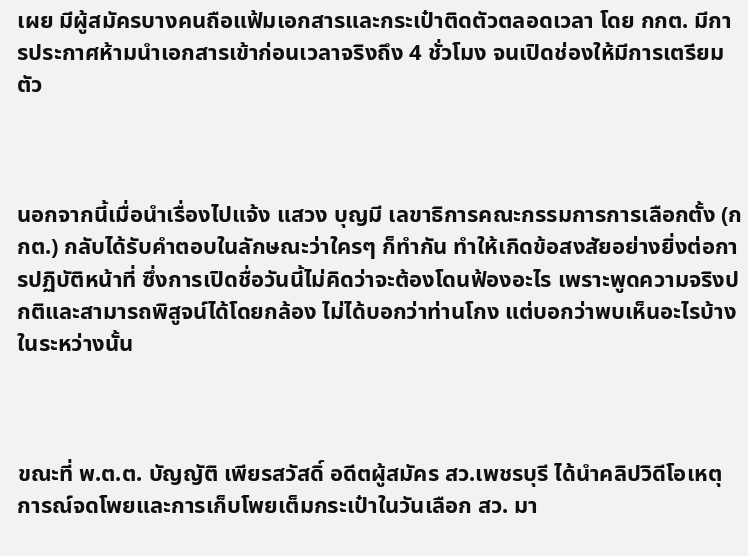เผย มีผู้สมัครบางคนถือแฟ้มเอกสารและกระเป๋าติดตัวตลอดเวลา โดย กกต. มีการประกาศห้ามนำเอกสารเข้าก่อนเวลาจริงถึง 4 ชั่วโมง จนเปิดช่องให้มีการเตรียมตัว



นอกจากนี้เมื่อนำเรื่องไปแจ้ง แสวง บุญมี เลขาธิการคณะกรรมการการเลือกตั้ง (กกต.) กลับได้รับคำตอบในลักษณะว่าใครๆ ก็ทำกัน ทำให้เกิดข้อสงสัยอย่างยิ่งต่อการปฏิบัติหน้าที่ ซึ่งการเปิดชื่อวันนี้ไม่คิดว่าจะต้องโดนฟ้องอะไร เพราะพูดความจริงปกติและสามารถพิสูจน์ได้โดยกล้อง ไม่ได้บอกว่าท่านโกง แต่บอกว่าพบเห็นอะไรบ้างในระหว่างนั้น



ขณะที่ พ.ต.ต. บัญญัติ เพียรสวัสดิ์ อดีตผู้สมัคร สว.เพชรบุรี ได้นำคลิปวิดีโอเหตุการณ์จดโพยและการเก็บโพยเต็มกระเป๋าในวันเลือก สว. มา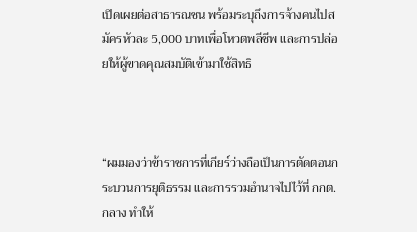เปิดเผยต่อสาธารณชน พร้อมระบุถึงการจ้างคนไปสมัครหัวละ 5,000 บาทเพื่อโหวตพลีชีพ และการปล่อยให้ผู้ขาดคุณสมบัติเข้ามาใช้สิทธิ



“ผมมองว่าข้าราชการที่เกียร์ว่างถือเป็นการตัดตอนกระบวนการยุติธรรม และการรวมอำนาจไปไว้ที่ กกต.กลาง ทำให้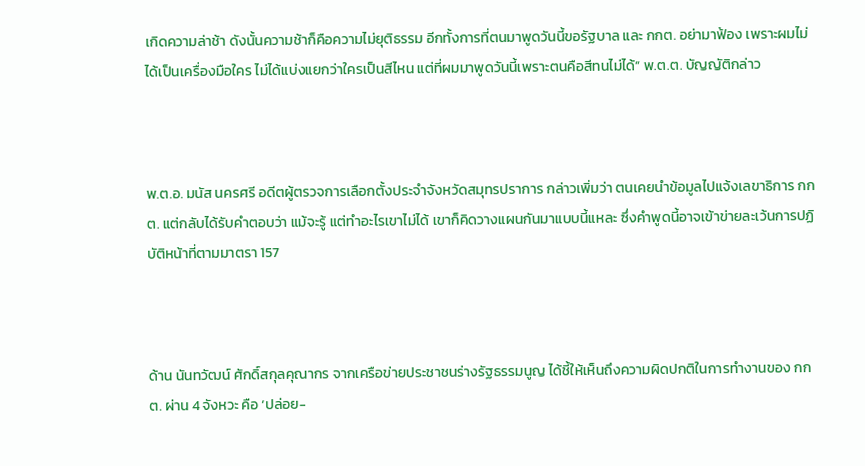เกิดความล่าช้า ดังนั้นความช้าก็คือความไม่ยุติธรรม อีกทั้งการที่ตนมาพูดวันนี้ขอรัฐบาล และ กกต. อย่ามาฟ้อง เพราะผมไม่ได้เป็นเครื่องมือใคร ไม่ได้แบ่งแยกว่าใครเป็นสีไหน แต่ที่ผมมาพูดวันนี้เพราะตนคือสีทนไม่ได้” พ.ต.ต. บัญญัติกล่าว



พ.ต.อ. มนัส นครศรี อดีตผู้ตรวจการเลือกตั้งประจำจังหวัดสมุทรปราการ กล่าวเพิ่มว่า ตนเคยนำข้อมูลไปแจ้งเลขาธิการ กกต. แต่กลับได้รับคำตอบว่า แม้จะรู้ แต่ทำอะไรเขาไม่ได้ เขาก็คิดวางแผนกันมาแบบนี้แหละ ซึ่งคำพูดนี้อาจเข้าข่ายละเว้นการปฏิบัติหน้าที่ตามมาตรา 157



ด้าน นันทวัฒน์ ศักดิ์สกุลคุณากร จากเครือข่ายประชาชนร่างรัฐธรรมนูญ ได้ชี้ให้เห็นถึงความผิดปกติในการทำงานของ กกต. ผ่าน 4 จังหวะ คือ ‘ปล่อย-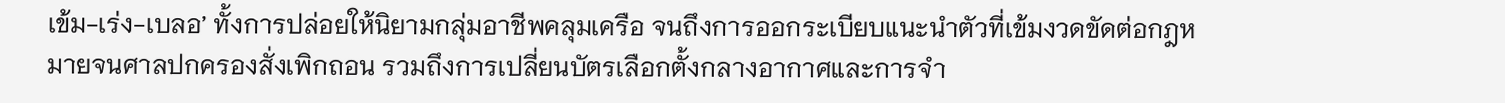เข้ม-เร่ง-เบลอ’ ทั้งการปล่อยให้นิยามกลุ่มอาชีพคลุมเครือ จนถึงการออกระเบียบแนะนำตัวที่เข้มงวดขัดต่อกฎหมายจนศาลปกครองสั่งเพิกถอน รวมถึงการเปลี่ยนบัตรเลือกตั้งกลางอากาศและการจำ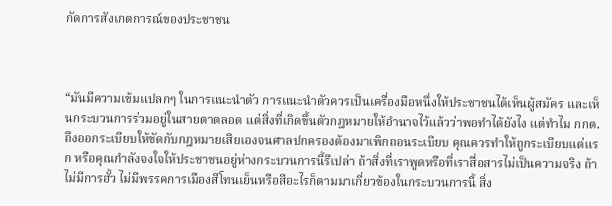กัดการสังเกตการณ์ของประชาชน



“มันมีความเข้มแปลกๆ ในการแนะนำตัว การแนะนำตัวควรเป็นเครื่องมือหนึ่งให้ประชาชนได้เห็นผู้สมัคร และเห็นกระบวนการร่วมอยู่ในสายตาตลอด แต่สิ่งที่เกิดขึ้นตัวกฎหมายให้อำนาจไว้แล้วว่าพอทำได้ยังไง แต่ทำไม กกต. ถึงออกระเบียบให้ขัดกับกฎหมายเสียเองจนศาลปกครองต้องมาเพิกถอนระเบียบ คุณควรทำให้ถูกระเบียบแต่แรก หรือคุณกำลังจงใจให้ประชาชนอยู่ห่างกระบวนการนี้รึเปล่า ถ้าสิ่งที่เราพูดหรือที่เราสื่อสารไม่เป็นความจริง ถ้าไม่มีการฮั้ว ไม่มีพรรคการเมืองสีโทนเย็นหรือสีอะไรก็ตามมาเกี่ยวข้องในกระบวนการนี้ สิ่ง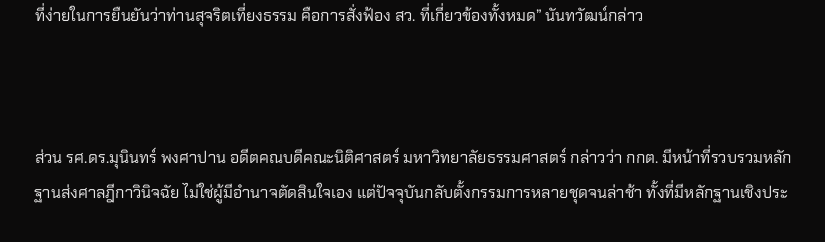ที่ง่ายในการยืนยันว่าท่านสุจริตเที่ยงธรรม คือการสั่งฟ้อง สว. ที่เกี่ยวข้องทั้งหมด” นันทวัฒน์กล่าว



ส่วน รศ.ดร.มุนินทร์ พงศาปาน อดีตคณบดีคณะนิติศาสตร์ มหาวิทยาลัยธรรมศาสตร์ กล่าวว่า กกต. มีหน้าที่รวบรวมหลักฐานส่งศาลฎีกาวินิจฉัย ไม่ใช่ผู้มีอำนาจตัดสินใจเอง แต่ปัจจุบันกลับตั้งกรรมการหลายชุดจนล่าช้า ทั้งที่มีหลักฐานเชิงประ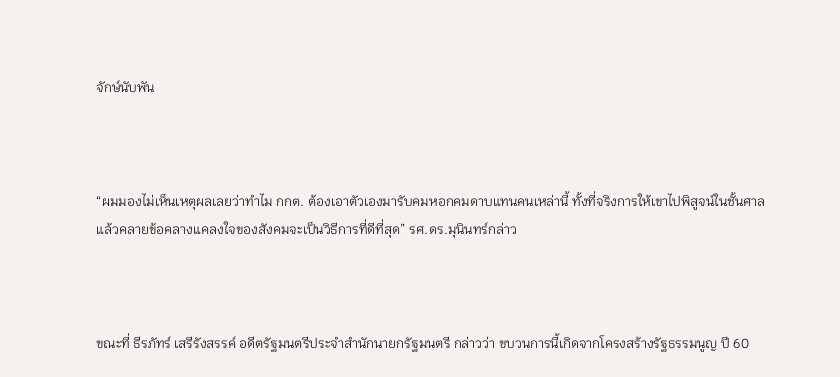จักษ์นับพัน



“ผมมองไม่เห็นเหตุผลเลยว่าทำไม กกต. ต้องเอาตัวเองมารับคมหอกคมดาบแทนคนเหล่านี้ ทั้งที่จริงการให้เขาไปพิสูจน์ในชั้นศาล แล้วคลายข้อคลางแคลงใจของสังคมจะเป็นวิธีการที่ดีที่สุด” รศ.ดร.มุนินทร์กล่าว



ขณะที่ ธีรภัทร์ เสรีรังสรรค์ อดีตรัฐมนตรีประจำสำนักนายกรัฐมนตรี กล่าวว่า ขบวนการนี้เกิดจากโครงสร้างรัฐธรรมนูญ ปี 60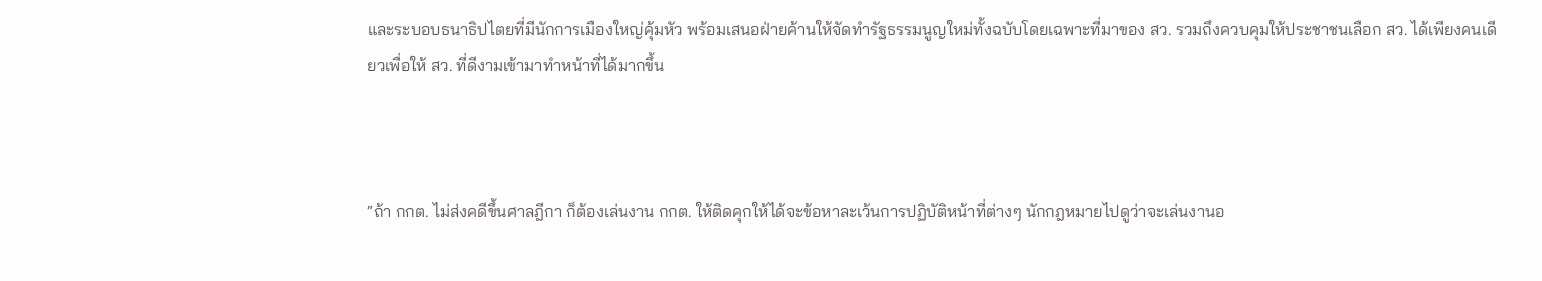และระบอบธนาธิปไตยที่มีนักการเมืองใหญ่คุ้มหัว พร้อมเสนอฝ่ายค้านให้จัดทำรัฐธรรมนูญใหม่ทั้งฉบับโดยเฉพาะที่มาของ สว. รวมถึงควบคุมให้ประชาชนเลือก สว. ได้เพียงคนเดียวเพื่อให้ สว. ที่ดีงามเข้ามาทำหน้าที่ได้มากขึ้น



“ถ้า กกต. ไม่ส่งคดีขึ้นศาลฎีกา ก็ต้องเล่นงาน กกต. ให้ติดคุกให้ได้จะข้อหาละเว้นการปฏิบัติหน้าที่ต่างๆ นักกฎหมายไปดูว่าจะเล่นงานอ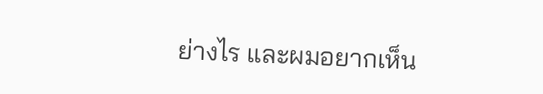ย่างไร และผมอยากเห็น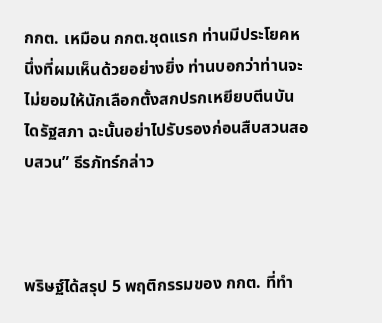กกต. เหมือน กกต.ชุดแรก ท่านมีประโยคหนึ่งที่ผมเห็นด้วยอย่างยิ่ง ท่านบอกว่าท่านจะไม่ยอมให้นักเลือกตั้งสกปรกเหยียบตีนบันไดรัฐสภา ฉะนั้นอย่าไปรับรองก่อนสืบสวนสอบสวน” ธีรภัทร์กล่าว



พริษฐ์ได้สรุป 5 พฤติกรรมของ กกต. ที่ทำ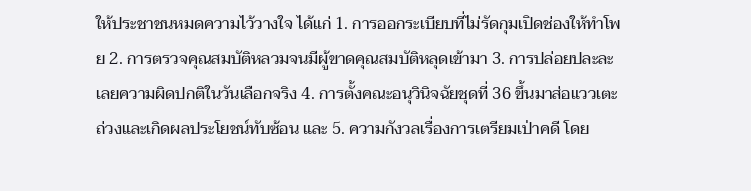ให้ประชาชนหมดความไว้วางใจ ได้แก่ 1. การออกระเบียบที่ไม่รัดกุมเปิดช่องให้ทำโพย 2. การตรวจคุณสมบัติหลวมจนมีผู้ขาดคุณสมบัติหลุดเข้ามา 3. การปล่อยปละละเลยความผิดปกติในวันเลือกจริง 4. การตั้งคณะอนุวินิจฉัยชุดที่ 36 ขึ้นมาส่อแววเตะถ่วงและเกิดผลประโยชน์ทับซ้อน และ 5. ความกังวลเรื่องการเตรียมเป่าคดี โดย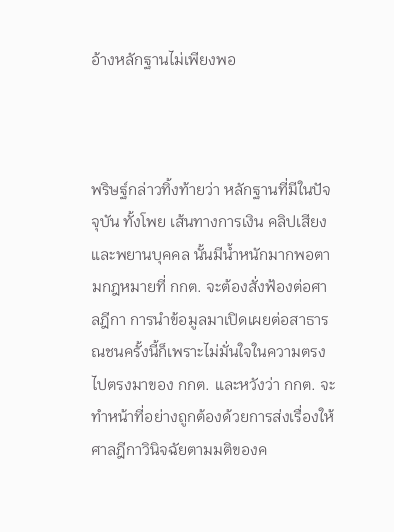อ้างหลักฐานไม่เพียงพอ



พริษฐ์กล่าวทิ้งท้ายว่า หลักฐานที่มีในปัจจุบัน ทั้งโพย เส้นทางการเงิน คลิปเสียง และพยานบุคคล นั้นมีน้ำหนักมากพอตามกฎหมายที่ กกต. จะต้องสั่งฟ้องต่อศาลฎีกา การนำข้อมูลมาเปิดเผยต่อสาธารณชนครั้งนี้ก็เพราะไม่มั่นใจในความตรงไปตรงมาของ กกต. และหวังว่า กกต. จะทำหน้าที่อย่างถูกต้องด้วยการส่งเรื่องให้ศาลฎีกาวินิจฉัยตามมติของค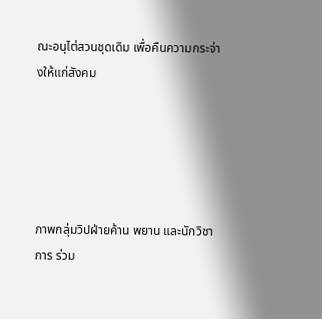ณะอนุไต่สวนชุดเดิม เพื่อคืนความกระจ่างให้แก่สังคม





ภาพกลุ่มวิปฝ่ายค้าน พยาน และนักวิชาการ ร่วม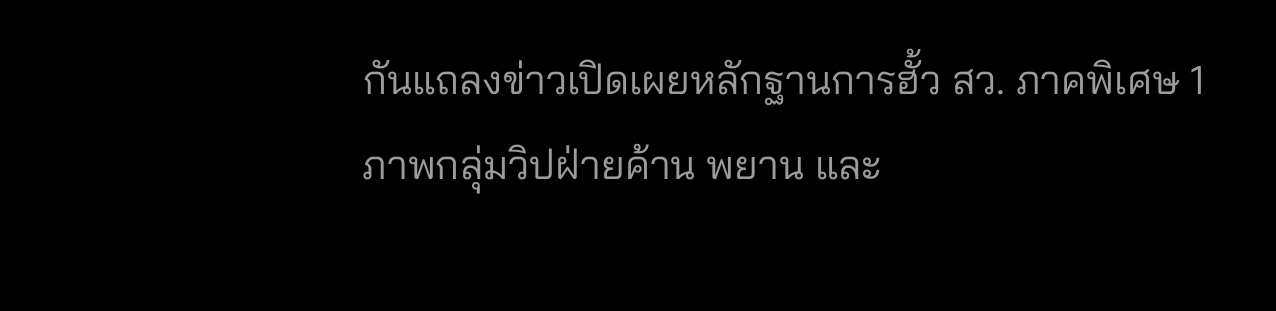กันแถลงข่าวเปิดเผยหลักฐานการฮั้ว สว. ภาคพิเศษ 1ภาพกลุ่มวิปฝ่ายค้าน พยาน และ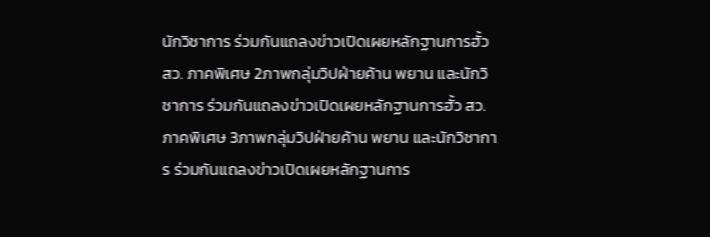นักวิชาการ ร่วมกันแถลงข่าวเปิดเผยหลักฐานการฮั้ว สว. ภาคพิเศษ 2ภาพกลุ่มวิปฝ่ายค้าน พยาน และนักวิชาการ ร่วมกันแถลงข่าวเปิดเผยหลักฐานการฮั้ว สว. ภาคพิเศษ 3ภาพกลุ่มวิปฝ่ายค้าน พยาน และนักวิชาการ ร่วมกันแถลงข่าวเปิดเผยหลักฐานการ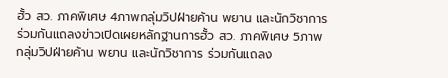ฮั้ว สว. ภาคพิเศษ 4ภาพกลุ่มวิปฝ่ายค้าน พยาน และนักวิชาการ ร่วมกันแถลงข่าวเปิดเผยหลักฐานการฮั้ว สว. ภาคพิเศษ 5ภาพกลุ่มวิปฝ่ายค้าน พยาน และนักวิชาการ ร่วมกันแถลง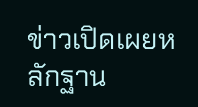ข่าวเปิดเผยหลักฐาน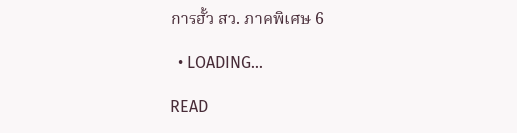การฮั้ว สว. ภาคพิเศษ 6

  • LOADING...

READ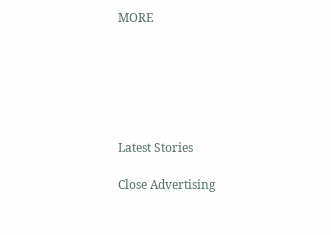MORE






Latest Stories

Close Advertising